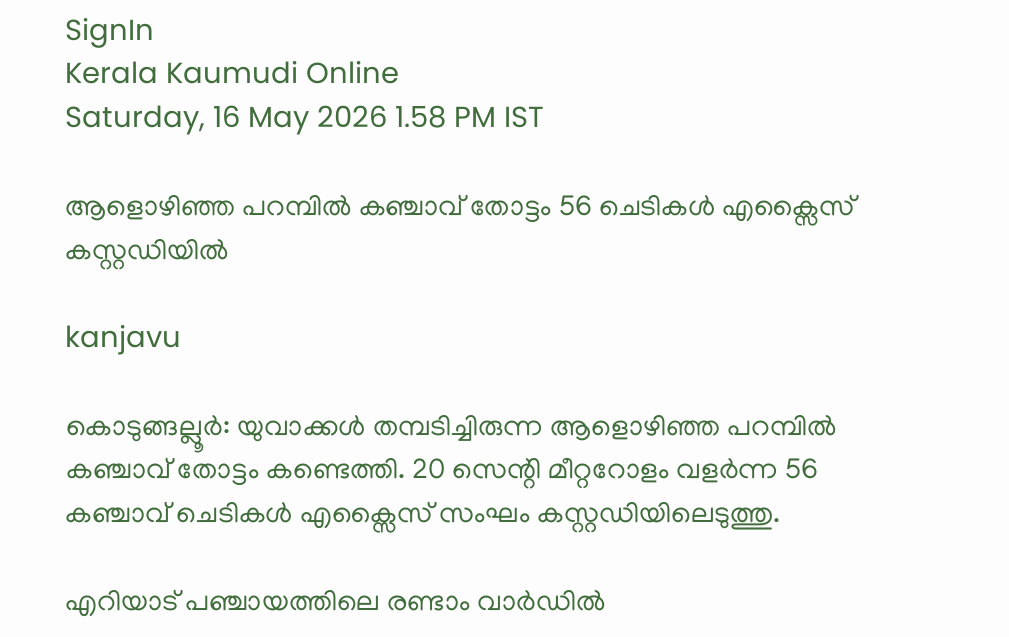SignIn
Kerala Kaumudi Online
Saturday, 16 May 2026 1.58 PM IST

ആളൊഴിഞ്ഞ പറമ്പിൽ കഞ്ചാവ് തോട്ടം 56 ചെടികൾ എക്സൈസ് കസ്റ്റഡിയിൽ

kanjavu

കൊടുങ്ങല്ലൂർ: യുവാക്കൾ തമ്പടിച്ചിരുന്ന ആളൊഴിഞ്ഞ പറമ്പിൽ കഞ്ചാവ് തോട്ടം കണ്ടെത്തി. 20 സെന്റി മീറ്ററോളം വളർന്ന 56 കഞ്ചാവ് ചെടികൾ എക്സൈസ് സംഘം കസ്റ്റഡിയിലെടുത്തു.

എറിയാട് പഞ്ചായത്തിലെ രണ്ടാം വാർഡിൽ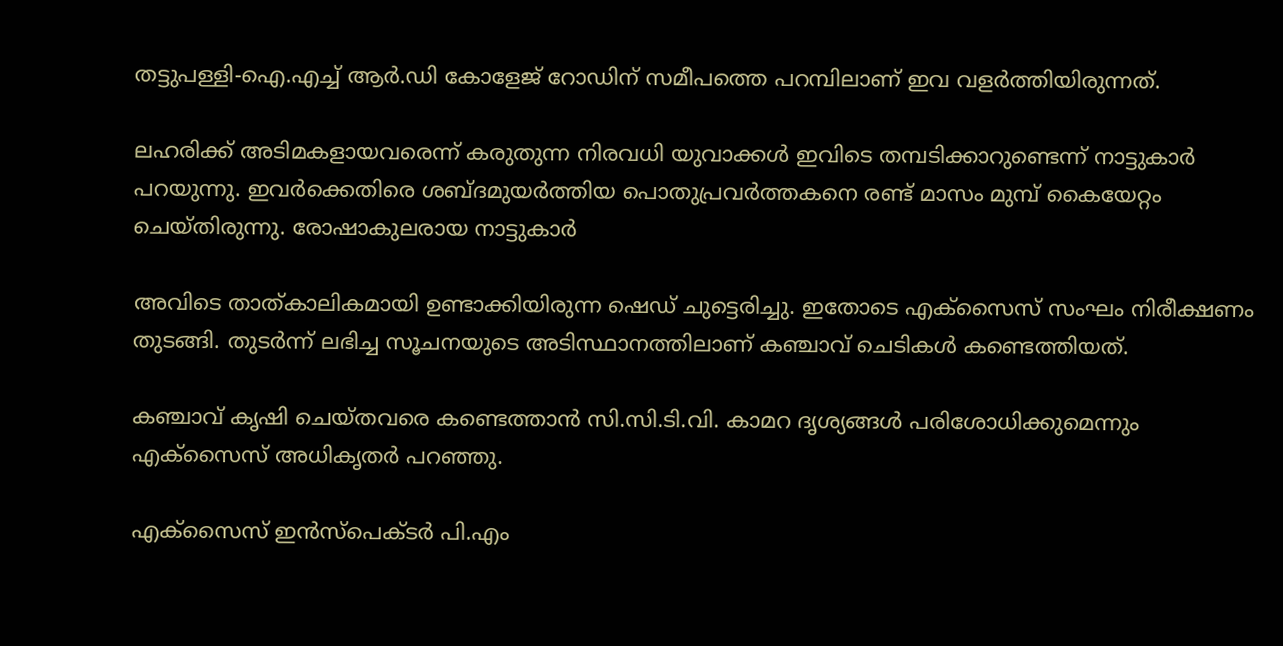തട്ടുപള്ളി-ഐ.എച്ച് ആർ.ഡി കോളേജ് റോഡിന് സമീപത്തെ പറമ്പിലാണ് ഇവ വളർത്തിയിരുന്നത്.

ലഹരിക്ക് അടിമകളായവരെന്ന് കരുതുന്ന നിരവധി യുവാക്കൾ ഇവിടെ തമ്പടിക്കാറുണ്ടെന്ന് നാട്ടുകാർ പറയുന്നു. ഇവർക്കെതിരെ ശബ്ദമുയർത്തിയ പൊതുപ്രവർത്തകനെ രണ്ട് മാസം മുമ്പ് കൈയേറ്റം ചെയ്തിരുന്നു. രോഷാകുലരായ നാട്ടുകാർ

അവിടെ താത്കാലികമായി ഉണ്ടാക്കിയിരുന്ന ഷെഡ് ചുട്ടെരിച്ചു. ഇതോടെ എക്‌സൈസ് സംഘം നിരീക്ഷണം തുടങ്ങി. തുടർന്ന് ലഭിച്ച സൂചനയുടെ അടിസ്ഥാനത്തിലാണ് കഞ്ചാവ് ചെടികൾ കണ്ടെത്തിയത്.

കഞ്ചാവ് കൃഷി ചെയ്തവരെ കണ്ടെത്താൻ സി.സി.ടി.വി. കാമറ ദൃശ്യങ്ങൾ പരിശോധിക്കുമെന്നും എക്‌സൈസ് അധികൃതർ പറഞ്ഞു.

എക്‌സൈസ് ഇൻസ്‌പെക്ടർ പി.എം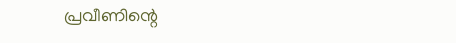പ്രവീണിന്റെ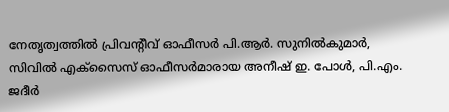നേതൃത്വത്തിൽ പ്രിവന്റീവ് ഓഫീസർ പി.ആർ. സുനിൽകുമാർ, സിവിൽ എക്‌സൈസ് ഓഫീസർമാരായ അനീഷ് ഇ. പോൾ, പി.എം. ജദീർ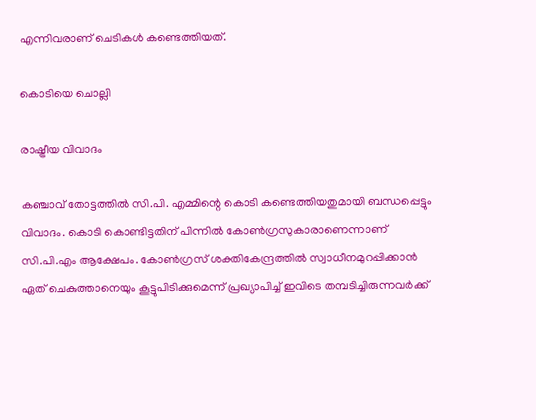എന്നിവരാണ് ചെടികൾ കണ്ടെത്തിയത്.

കൊടിയെ ചൊല്ലി

രാഷ്ട്രീയ വിവാദം

കഞ്ചാവ് തോട്ടത്തിൽ സി.പി. എമ്മിന്റെ കൊടി കണ്ടെത്തിയതുമായി ബന്ധപ്പെട്ടും വിവാദം. കൊടി കൊണ്ടിട്ടതിന് പിന്നിൽ കോൺഗ്രസുകാരാണെന്നാണ് സി.പി.എം ആക്ഷേപം. കോൺഗ്രസ് ശക്തികേന്ദ്രത്തിൽ സ്വാധീനമുറപ്പിക്കാൻ ഏത് ചെകുത്താനെയും കൂട്ടുപിടിക്കുമെന്ന് പ്രഖ്യാപിച്ച് ഇവിടെ തമ്പടിച്ചിരുന്നവർക്ക്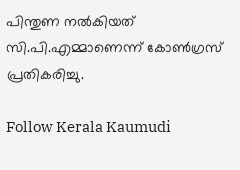പിന്തുണ നൽകിയത് സി.പി.എമ്മാണെന്ന് കോൺഗ്രസ് പ്രതികരിച്ചു.

Follow Kerala Kaumudi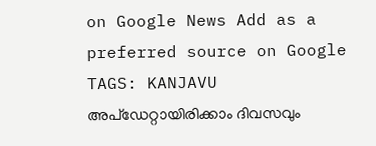on Google News Add as a preferred source on Google
TAGS: KANJAVU
അപ്ഡേറ്റായിരിക്കാം ദിവസവും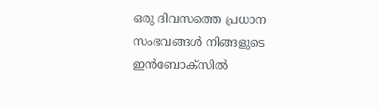ഒരു ദിവസത്തെ പ്രധാന സംഭവങ്ങൾ നിങ്ങളുടെ ഇൻബോക്സിൽ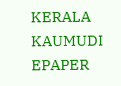KERALA KAUMUDI EPAPER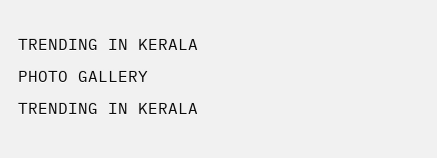TRENDING IN KERALA
PHOTO GALLERY
TRENDING IN KERALA